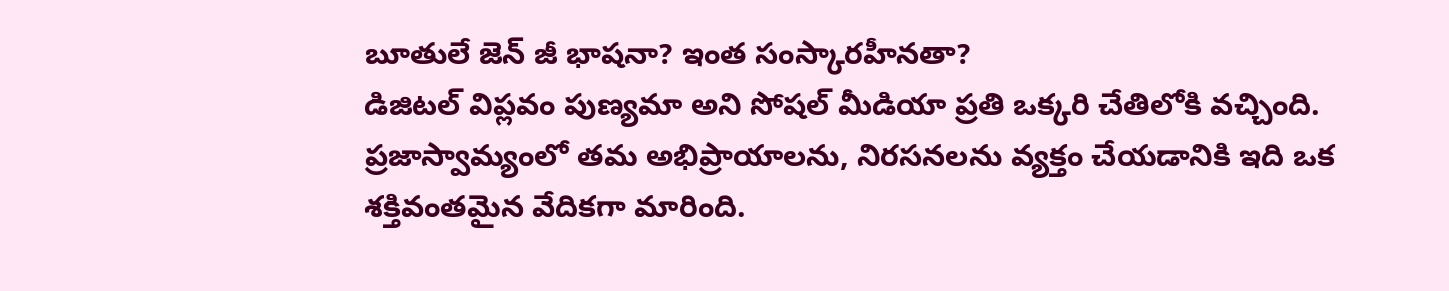బూతులే జెన్ జీ భాషనా? ఇంత సంస్కారహీనతా?
డిజిటల్ విప్లవం పుణ్యమా అని సోషల్ మీడియా ప్రతి ఒక్కరి చేతిలోకి వచ్చింది. ప్రజాస్వామ్యంలో తమ అభిప్రాయాలను, నిరసనలను వ్యక్తం చేయడానికి ఇది ఒక శక్తివంతమైన వేదికగా మారింది.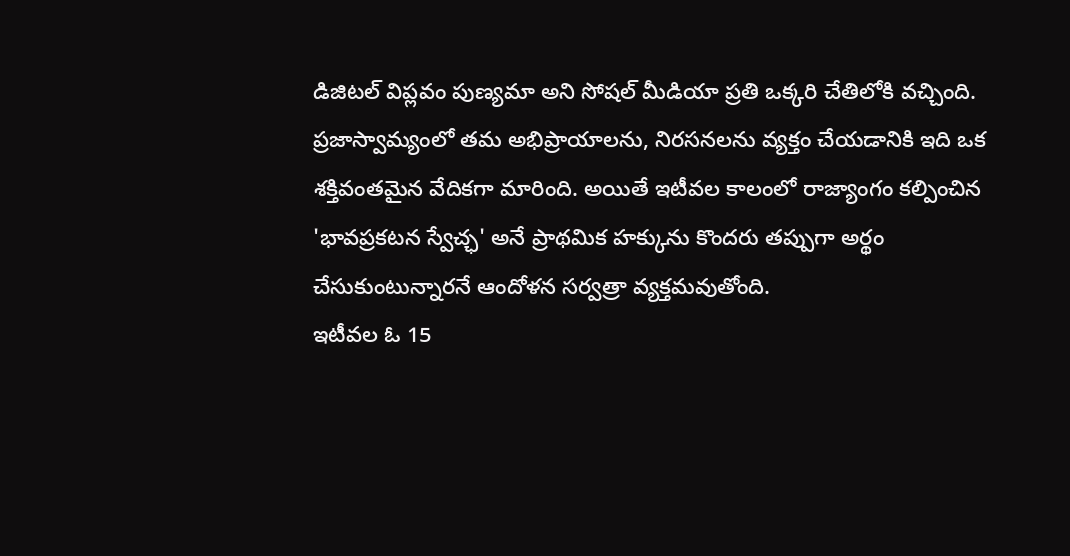డిజిటల్ విప్లవం పుణ్యమా అని సోషల్ మీడియా ప్రతి ఒక్కరి చేతిలోకి వచ్చింది. ప్రజాస్వామ్యంలో తమ అభిప్రాయాలను, నిరసనలను వ్యక్తం చేయడానికి ఇది ఒక శక్తివంతమైన వేదికగా మారింది. అయితే ఇటీవల కాలంలో రాజ్యాంగం కల్పించిన 'భావప్రకటన స్వేచ్ఛ' అనే ప్రాథమిక హక్కును కొందరు తప్పుగా అర్థం చేసుకుంటున్నారనే ఆందోళన సర్వత్రా వ్యక్తమవుతోంది.
ఇటీవల ఓ 15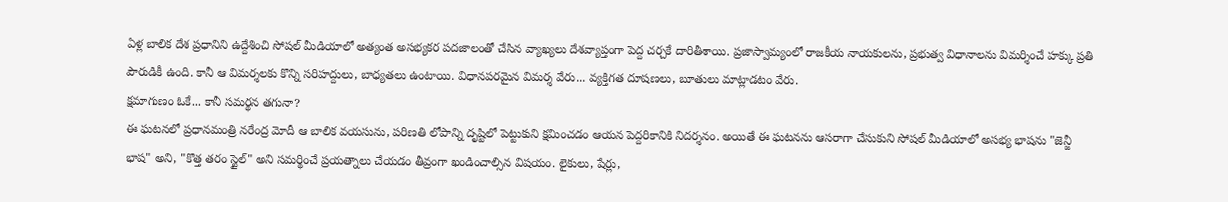ఏళ్ల బాలిక దేశ ప్రధానిని ఉద్దేశించి సోషల్ మీడియాలో అత్యంత అసభ్యకర పదజాలంతో చేసిన వ్యాఖ్యలు దేశవ్యాప్తంగా పెద్ద చర్చకే దారితీశాయి. ప్రజాస్వామ్యంలో రాజకీయ నాయకులను, ప్రభుత్వ విధానాలను విమర్శించే హక్కు ప్రతి పౌరుడికీ ఉంది. కానీ ఆ విమర్శలకు కొన్ని సరిహద్దులు, బాధ్యతలు ఉంటాయి. విధానపరమైన విమర్శ వేరు... వ్యక్తిగత దూషణలు, బూతులు మాట్లాడటం వేరు.
క్షమాగుణం ఓకే... కానీ సమర్థన తగునా?
ఈ ఘటనలో ప్రధానమంత్రి నరేంద్ర మోదీ ఆ బాలిక వయసును, పరిణతి లోపాన్ని దృష్టిలో పెట్టుకుని క్షమించడం ఆయన పెద్దరికానికి నిదర్శనం. అయితే ఈ ఘటనను ఆసరాగా చేసుకుని సోషల్ మీడియాలో అసభ్య భాషను "జెన్జీ భాష" అని, "కొత్త తరం స్టైల్" అని సమర్థించే ప్రయత్నాలు చేయడం తీవ్రంగా ఖండించాల్సిన విషయం. లైకులు, షేర్లు,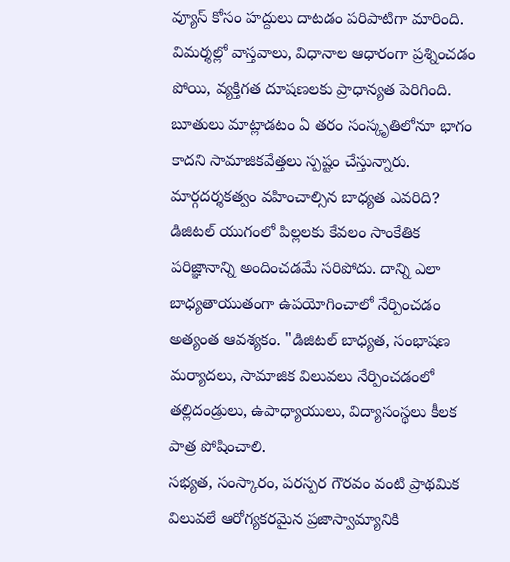వ్యూస్ కోసం హద్దులు దాటడం పరిపాటిగా మారింది. విమర్శల్లో వాస్తవాలు, విధానాల ఆధారంగా ప్రశ్నించడం పోయి, వ్యక్తిగత దూషణలకు ప్రాధాన్యత పెరిగింది. బూతులు మాట్లాడటం ఏ తరం సంస్కృతిలోనూ భాగం కాదని సామాజికవేత్తలు స్పష్టం చేస్తున్నారు.
మార్గదర్శకత్వం వహించాల్సిన బాధ్యత ఎవరిది?
డిజిటల్ యుగంలో పిల్లలకు కేవలం సాంకేతిక పరిజ్ఞానాన్ని అందించడమే సరిపోదు. దాన్ని ఎలా బాధ్యతాయుతంగా ఉపయోగించాలో నేర్పించడం అత్యంత ఆవశ్యకం. "డిజిటల్ బాధ్యత, సంభాషణ మర్యాదలు, సామాజిక విలువలు నేర్పించడంలో తల్లిదండ్రులు, ఉపాధ్యాయులు, విద్యాసంస్థలు కీలక పాత్ర పోషించాలి.
సభ్యత, సంస్కారం, పరస్పర గౌరవం వంటి ప్రాథమిక విలువలే ఆరోగ్యకరమైన ప్రజాస్వామ్యానికి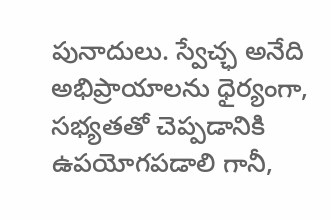పునాదులు. స్వేచ్ఛ అనేది అభిప్రాయాలను ధైర్యంగా, సభ్యతతో చెప్పడానికి ఉపయోగపడాలి గానీ,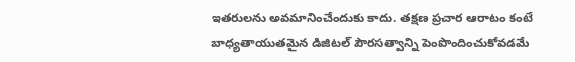ఇతరులను అవమానించేందుకు కాదు. తక్షణ ప్రచార ఆరాటం కంటే బాధ్యతాయుతమైన డిజిటల్ పౌరసత్వాన్ని పెంపొందించుకోవడమే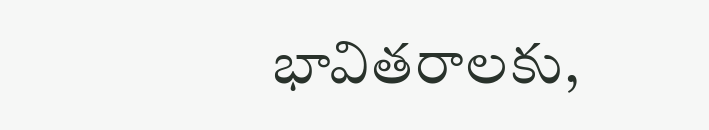భావితరాలకు,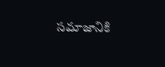సమాజానికి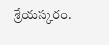శ్రేయస్కరం.